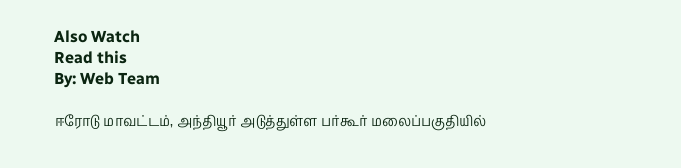Also Watch
Read this
By: Web Team

ஈரோடு மாவட்டம், அந்தியூர் அடுத்துள்ள பர்கூர் மலைப்பகுதியில்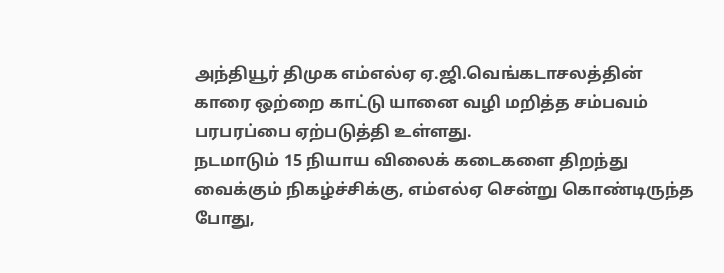அந்தியூர் திமுக எம்எல்ஏ ஏ.ஜி.வெங்கடாசலத்தின் காரை ஒற்றை காட்டு யானை வழி மறித்த சம்பவம் பரபரப்பை ஏற்படுத்தி உள்ளது.
நடமாடும் 15 நியாய விலைக் கடைகளை திறந்து வைக்கும் நிகழ்ச்சிக்கு, எம்எல்ஏ சென்று கொண்டிருந்த போது,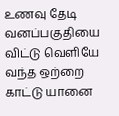உணவு தேடி வனப்பகுதியை விட்டு வெளியே வந்த ஒற்றை காட்டு யானை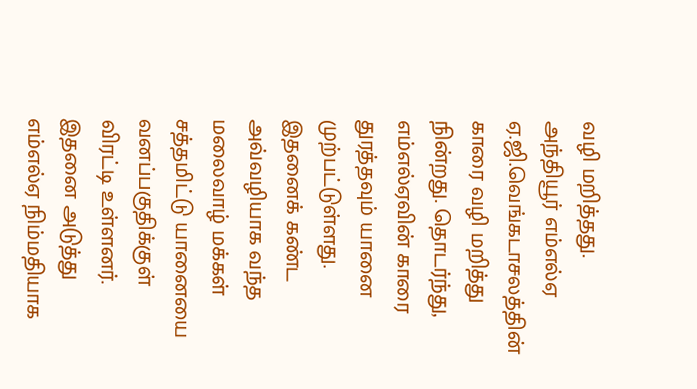வழி மறித்தது.
அந்தியூர் எம்எல்ஏ ஏ.ஜி.வெங்கடாசலத்தின் காரை வழி மறித்து நின்றது. தொடர்ந்து, எம்எல்ஏவின் காரை துரத்தவும் யானை முற்பட்டுள்ளது.
இதனைக் கண்ட அவ்வழியாக வந்த மலைவாழ் மக்கள் சத்தமிட்டு யானையை வனப்பகுதிக்குள் விரட்டி உள்ளனர். இதனை அடுத்து எம்எல்ஏ நிம்மதியாக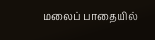மலைப் பாதையில்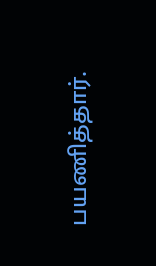பயணித்தார்.